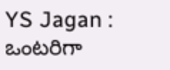YS Jagan : ఒంటరిగా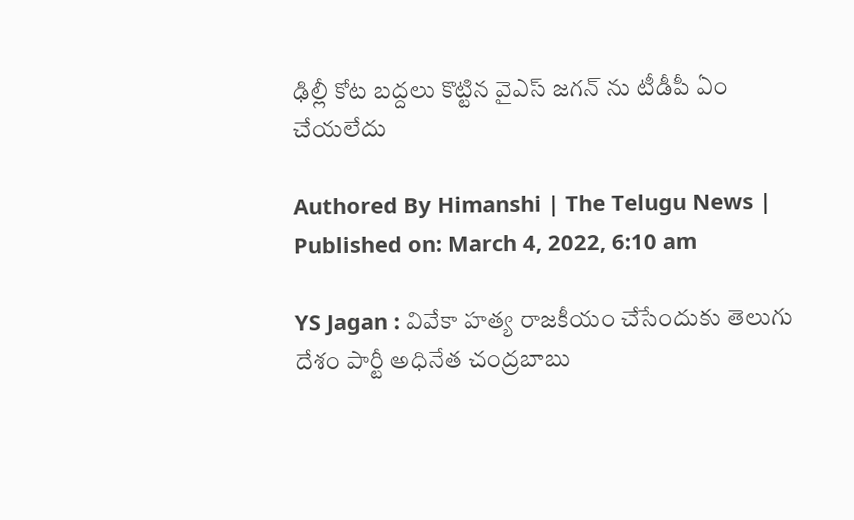ఢిల్లీ కోట బద్దలు కొట్టిన వైఎస్ జగన్ ను టీడీపీ ఏం చేయలేదు

Authored By Himanshi | The Telugu News | Published on: March 4, 2022, 6:10 am

YS Jagan : వివేకా హత్య రాజకీయం చేసేందుకు తెలుగు దేశం పార్టీ అధినేత చంద్రబాబు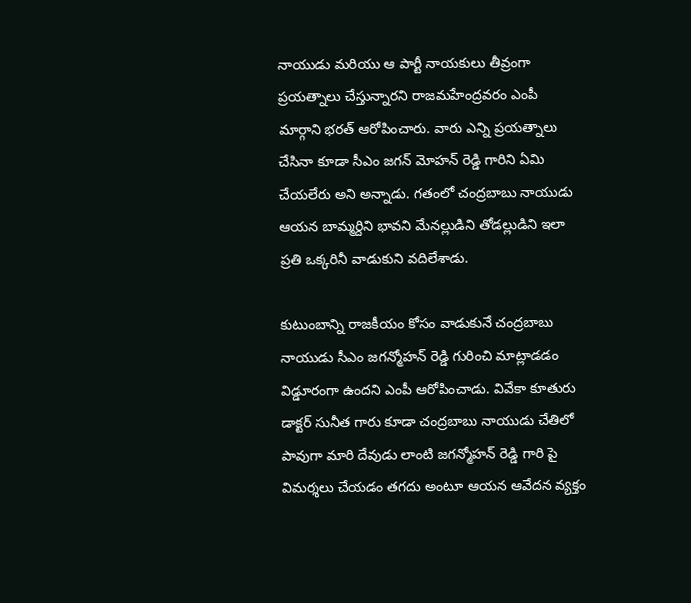నాయుడు మరియు ఆ పార్టీ నాయకులు తీవ్రంగా ప్రయత్నాలు చేస్తున్నారని రాజమహేంద్రవరం ఎంపీ మార్గాని భరత్ ఆరోపించారు. వారు ఎన్ని ప్రయత్నాలు చేసినా కూడా సీఎం జగన్ మోహన్ రెడ్డి గారిని ఏమి చేయలేరు అని అన్నాడు. గతంలో చంద్రబాబు నాయుడు ఆయన బామ్మర్దిని భావని మేనల్లుడిని తోడల్లుడిని ఇలా ప్రతి ఒక్కరినీ వాడుకుని వదిలేశాడు.

కుటుంబాన్ని రాజకీయం కోసం వాడుకునే చంద్రబాబు నాయుడు సీఎం జగన్మోహన్ రెడ్డి గురించి మాట్లాడడం విడ్డూరంగా ఉందని ఎంపీ ఆరోపించాడు. వివేకా కూతురు డాక్టర్ సునీత గారు కూడా చంద్రబాబు నాయుడు చేతిలో పావుగా మారి దేవుడు లాంటి జగన్మోహన్ రెడ్డి గారి పై విమర్శలు చేయడం తగదు అంటూ ఆయన ఆవేదన వ్యక్తం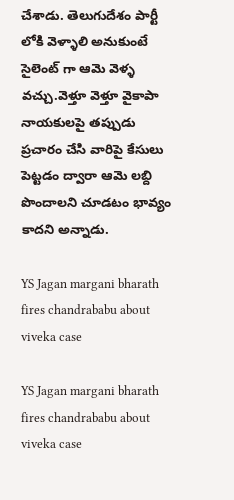చేశాడు. తెలుగుదేశం పార్టీ లోకి వెళ్ళాలి అనుకుంటే సైలెంట్ గా ఆమె వెళ్ళ వచ్చు.వెళ్తూ వెళ్తూ వైకాపా నాయకులపై తప్పుడు ప్రచారం చేసి వారిపై కేసులు పెట్టడం ద్వారా ఆమె లబ్ది పొందాలని చూడటం భావ్యం కాదని అన్నాడు.

YS Jagan margani bharath fires chandrababu about viveka case

YS Jagan margani bharath fires chandrababu about viveka case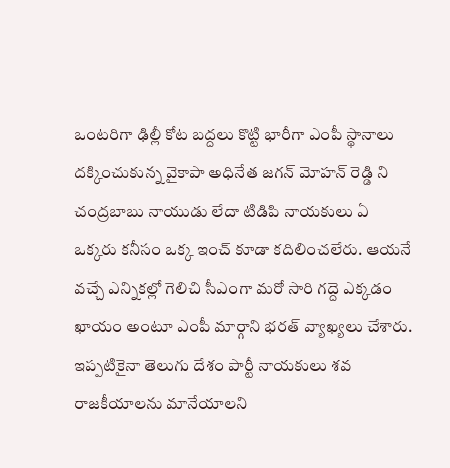ఒంటరిగా ఢిల్లీ కోట బద్దలు కొట్టి భారీగా ఎంపీ స్థానాలు దక్కించుకున్న వైకాపా అధినేత జగన్ మోహన్ రెడ్డి ని చంద్రబాబు నాయుడు లేదా టిడిపి నాయకులు ఏ ఒక్కరు కనీసం ఒక్క ఇంచ్ కూడా కదిలించలేరు. ఆయనే వచ్చే ఎన్నికల్లో గెలిచి సీఎంగా మరో సారి గద్దె ఎక్కడం ఖాయం అంటూ ఎంపీ మార్గాని భరత్ వ్యాఖ్యలు చేశారు. ఇప్పటికైనా తెలుగు దేశం పార్టీ నాయకులు శవ రాజకీయాలను మానేయాలని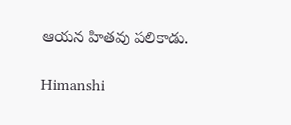ఆయన హితవు పలికాడు.

Himanshi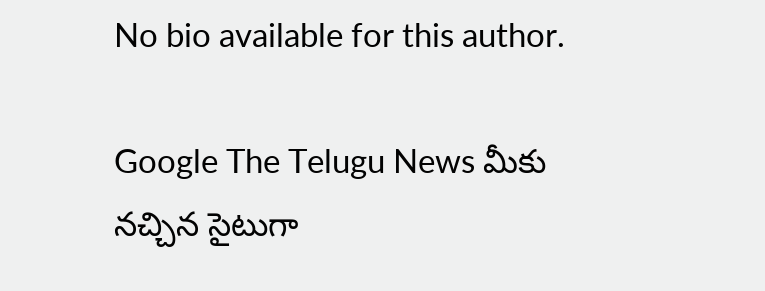No bio available for this author.

Google The Telugu News మీకు నచ్చిన సైటుగా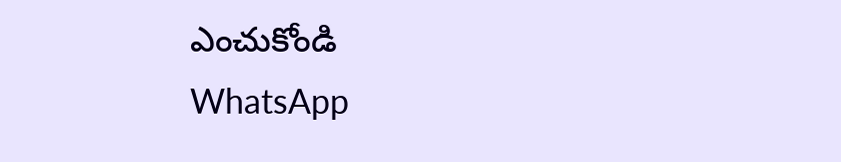ఎంచుకోండి
WhatsApp